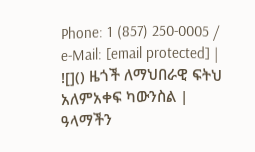Phone: 1 (857) 250-0005 / e-Mail: [email protected] |
![]() ዜጎች ለማህበራዊ ፍትህ አለምአቀፍ ካውንስል |
ዓላማችን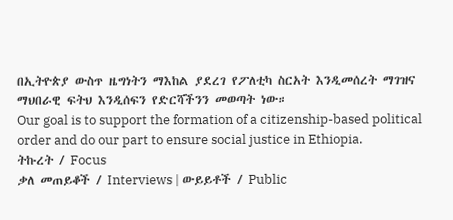በኢትዮጵያ ውስጥ ዜግነትን ማእከል ያደረገ የፖለቲካ ስርአት እንዲመሰረት ማገዝና ማህበራዊ ፍትህ እንዲሰፍን የድርሻችንን መወጣት ነው።
Our goal is to support the formation of a citizenship-based political order and do our part to ensure social justice in Ethiopia.
ትኩረት / Focus
ቃለ መጠይቆች / Interviews | ውይይቶች / Public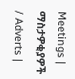Meetings | ማስታዎቂያዎች / Adverts |